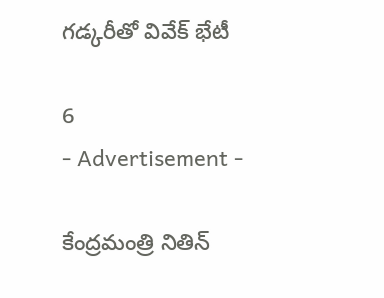గడ్కరీతో వివేక్ భేటీ

6
- Advertisement -

కేంద్రమంత్రి నితిన్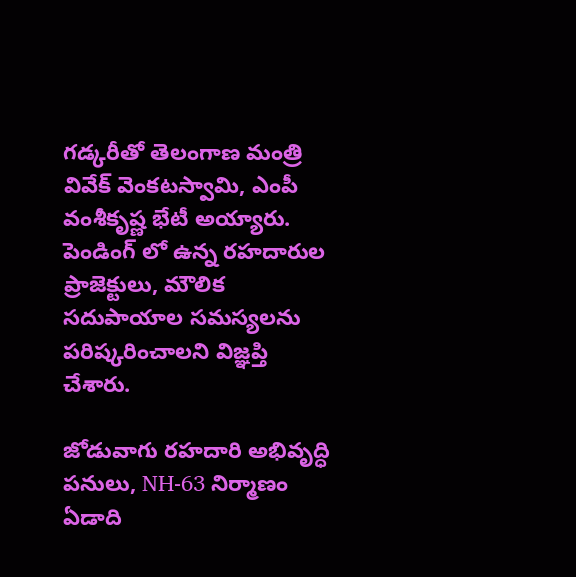గడ్కరీతో తెలంగాణ మంత్రి వివేక్ వెంకటస్వామి, ఎంపీ వంశీకృష్ణ భేటీ అయ్యారు. పెండింగ్ లో ఉన్న రహదారుల ప్రాజెక్టులు, మౌలిక సదుపాయాల సమస్యలను పరిష్కరించాలని విజ్ఞప్తి చేశారు.

జోడువాగు రహదారి అభివృద్ధి పనులు, NH-63 నిర్మాణం ఏడాది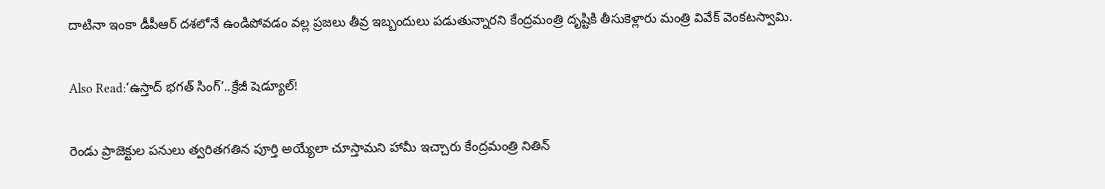దాటినా ఇంకా డీపీఆర్ దశలోనే ఉండిపోవడం వల్ల ప్రజలు తీవ్ర ఇబ్బందులు పడుతున్నారని కేంద్రమంత్రి దృష్టికి తీసుకెళ్లారు మంత్రి వివేక్ వెంకటస్వామి.

Also Read:‘ఉస్తాద్ భగత్ సింగ్’..క్రేజీ షెడ్యూల్!

రెండు ప్రాజెక్టుల పనులు త్వరితగతిన పూర్తి అయ్యేలా చూస్తామని హామీ ఇచ్చారు కేంద్రమంత్రి నితిన్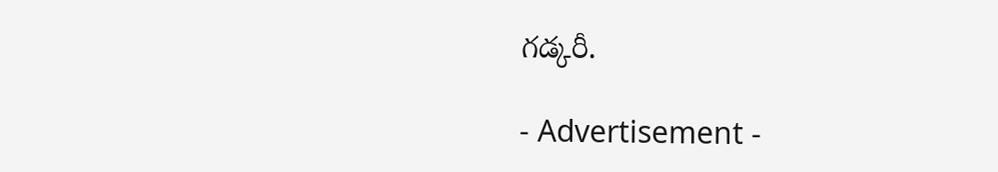గడ్కరీ.

- Advertisement -